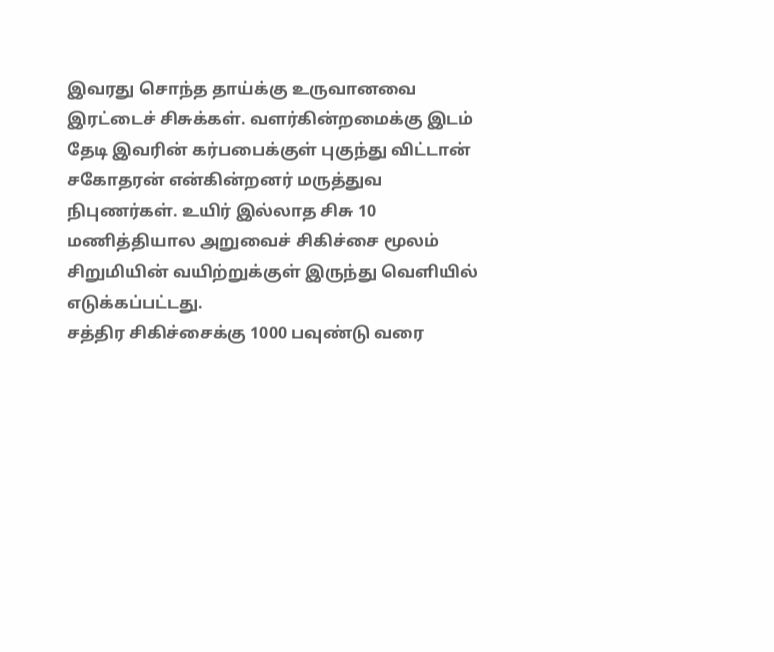இவரது சொந்த தாய்க்கு உருவானவை இரட்டைச் சிசுக்கள். வளர்கின்றமைக்கு இடம் தேடி இவரின் கர்பபைக்குள் புகுந்து விட்டான் சகோதரன் என்கின்றனர் மருத்துவ நிபுணர்கள். உயிர் இல்லாத சிசு 10 மணித்தியால அறுவைச் சிகிச்சை மூலம் சிறுமியின் வயிற்றுக்குள் இருந்து வெளியில் எடுக்கப்பட்டது.
சத்திர சிகிச்சைக்கு 1000 பவுண்டு வரை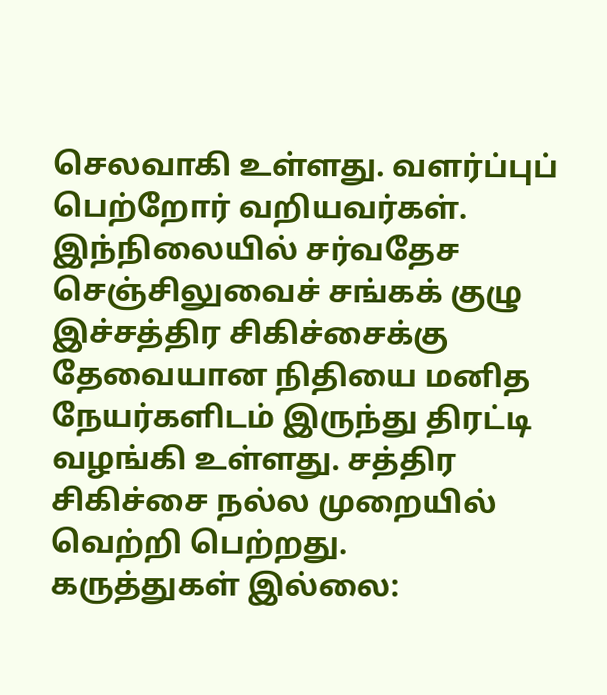செலவாகி உள்ளது. வளர்ப்புப் பெற்றோர் வறியவர்கள். இந்நிலையில் சர்வதேச செஞ்சிலுவைச் சங்கக் குழு இச்சத்திர சிகிச்சைக்கு தேவையான நிதியை மனித நேயர்களிடம் இருந்து திரட்டி வழங்கி உள்ளது. சத்திர சிகிச்சை நல்ல முறையில் வெற்றி பெற்றது.
கருத்துகள் இல்லை: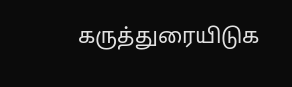கருத்துரையிடுக